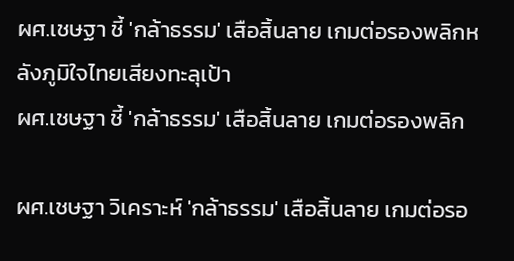ผศ.เชษฐา ชี้ 'กล้าธรรม' เสือสิ้นลาย เกมต่อรองพลิกหลังภูมิใจไทยเสียงทะลุเป้า
ผศ.เชษฐา ชี้ 'กล้าธรรม' เสือสิ้นลาย เกมต่อรองพลิก

ผศ.เชษฐา วิเคราะห์ 'กล้าธรรม' เสือสิ้นลาย เกมต่อรอ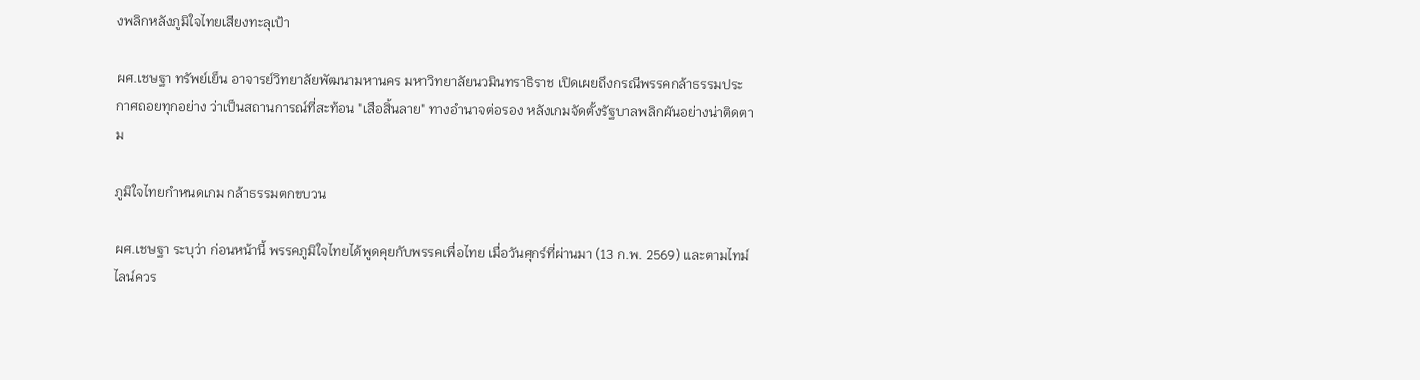งพลิกหลังภูมิใจไทยเสียงทะลุเป้า

ผศ.เชษฐา ทรัพย์เย็น อาจารย์วิทยาลัยพัฒนามหานคร มหาวิทยาลัยนวมินทราธิราช เปิดเผยถึงกรณีพรรคกล้าธรรมประกาศถอยทุกอย่าง ว่าเป็นสถานการณ์ที่สะท้อน "เสือสิ้นลาย" ทางอำนาจต่อรอง หลังเกมจัดตั้งรัฐบาลพลิกผันอย่างน่าติดตาม

ภูมิใจไทยกำหนดเกม กล้าธรรมตกขบวน

ผศ.เชษฐา ระบุว่า ก่อนหน้านี้ พรรคภูมิใจไทยได้พูดคุยกับพรรคเพื่อไทย เมื่อวันศุกร์ที่ผ่านมา (13 ก.พ. 2569) และตามไทม์ไลน์ควร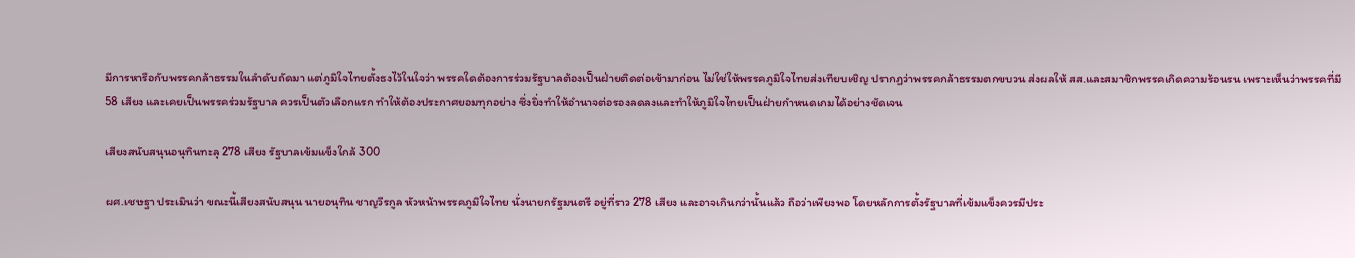มีการหารือกับพรรคกล้าธรรมในลำดับถัดมา แต่ภูมิใจไทยตั้งธงไว้ในใจว่า พรรคใดต้องการร่วมรัฐบาลต้องเป็นฝ่ายติดต่อเข้ามาก่อน ไม่ใช่ให้พรรคภูมิใจไทยส่งเทียบเชิญ ปรากฏว่าพรรคกล้าธรรมตกขบวน ส่งผลให้ สส.และสมาชิกพรรคเกิดความร้อนรน เพราะเห็นว่าพรรคที่มี 58 เสียง และเคยเป็นพรรคร่วมรัฐบาล ควรเป็นตัวเลือกแรก ทำให้ต้องประกาศยอมทุกอย่าง ซึ่งยิ่งทำให้อำนาจต่อรองลดลงและทำให้ภูมิใจไทยเป็นฝ่ายกำหนดเกมได้อย่างชัดเจน

เสียงสนับสนุนอนุทินทะลุ 278 เสียง รัฐบาลเข้มแข็งใกล้ 300

ผศ.เชษฐา ประเมินว่า ขณะนี้เสียงสนับสนุน นายอนุทิน ชาญวีรกูล หัวหน้าพรรคภูมิใจไทย นั่งนายกรัฐมนตรี อยู่ที่ราว 278 เสียง และอาจเกินกว่านั้นแล้ว ถือว่าเพียงพอ โดยหลักการตั้งรัฐบาลที่เข้มแข็งควรมีประ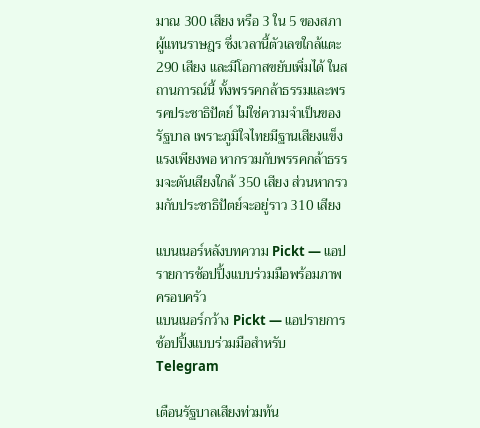มาณ 300 เสียง หรือ 3 ใน 5 ของสภาผู้แทนราษฎร ซึ่งเวลานี้ตัวเลขใกล้แตะ 290 เสียง และมีโอกาสขยับเพิ่มได้ ในสถานการณ์นี้ ทั้งพรรคกล้าธรรมและพรรคประชาธิปัตย์ ไม่ใช่ความจำเป็นของรัฐบาล เพราะภูมิใจไทยมีฐานเสียงแข็งแรงเพียงพอ หากรวมกับพรรคกล้าธรรมจะดันเสียงใกล้ 350 เสียง ส่วนหากรวมกับประชาธิปัตย์จะอยู่ราว 310 เสียง

แบนเนอร์หลังบทความ Pickt — แอปรายการช้อปปิ้งแบบร่วมมือพร้อมภาพครอบครัว
แบนเนอร์กว้าง Pickt — แอปรายการช้อปปิ้งแบบร่วมมือสำหรับ Telegram

เตือนรัฐบาลเสียงท่วมท้น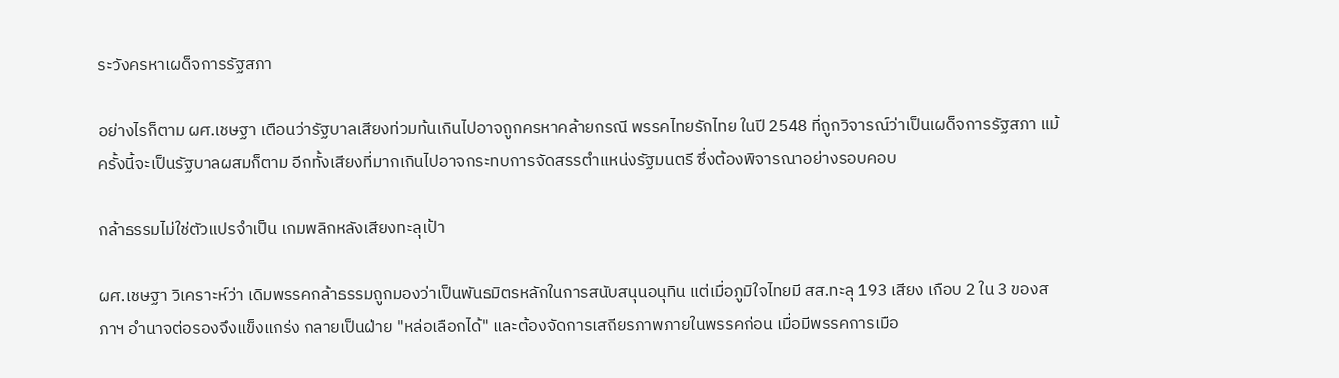ระวังครหาเผด็จการรัฐสภา

อย่างไรก็ตาม ผศ.เชษฐา เตือนว่ารัฐบาลเสียงท่วมท้นเกินไปอาจถูกครหาคล้ายกรณี พรรคไทยรักไทย ในปี 2548 ที่ถูกวิจารณ์ว่าเป็นเผด็จการรัฐสภา แม้ครั้งนี้จะเป็นรัฐบาลผสมก็ตาม อีกทั้งเสียงที่มากเกินไปอาจกระทบการจัดสรรตำแหน่งรัฐมนตรี ซึ่งต้องพิจารณาอย่างรอบคอบ

กล้าธรรมไม่ใช่ตัวแปรจำเป็น เกมพลิกหลังเสียงทะลุเป้า

ผศ.เชษฐา วิเคราะห์ว่า เดิมพรรคกล้าธรรมถูกมองว่าเป็นพันธมิตรหลักในการสนับสนุนอนุทิน แต่เมื่อภูมิใจไทยมี สส.ทะลุ 193 เสียง เกือบ 2 ใน 3 ของสภาฯ อำนาจต่อรองจึงแข็งแกร่ง กลายเป็นฝ่าย "หล่อเลือกได้" และต้องจัดการเสถียรภาพภายในพรรคก่อน เมื่อมีพรรคการเมือ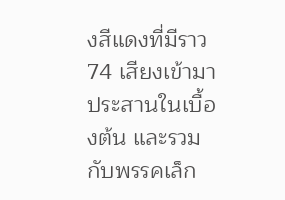งสีแดงที่มีราว 74 เสียงเข้ามาประสานในเบื้องต้น และรวมกับพรรคเล็ก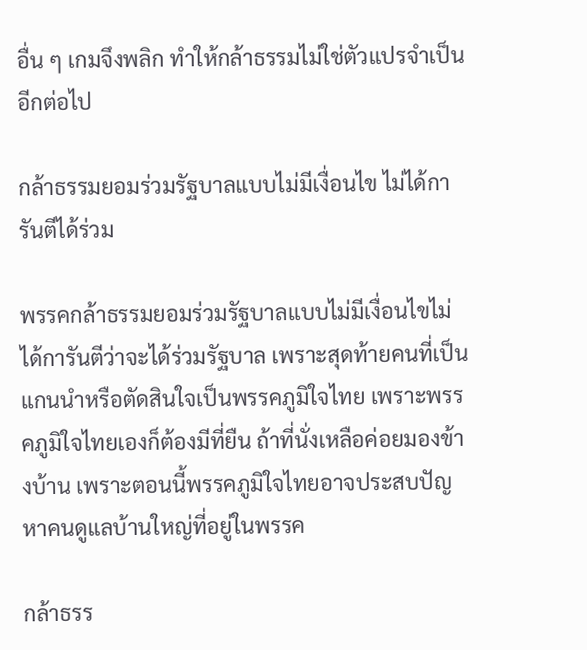อื่น ๆ เกมจึงพลิก ทำให้กล้าธรรมไม่ใช่ตัวแปรจำเป็นอีกต่อไป

กล้าธรรมยอมร่วมรัฐบาลแบบไม่มีเงื่อนไข ไม่ได้การันตีได้ร่วม

พรรคกล้าธรรมยอมร่วมรัฐบาลแบบไม่มีเงื่อนไขไม่ได้การันตีว่าจะได้ร่วมรัฐบาล เพราะสุดท้ายคนที่เป็นแกนนำหรือตัดสินใจเป็นพรรคภูมิใจไทย เพราะพรรคภูมิใจไทยเองก็ต้องมีที่ยืน ถ้าที่นั่งเหลือค่อยมองข้างบ้าน เพราะตอนนี้พรรคภูมิใจไทยอาจประสบปัญหาคนดูแลบ้านใหญ่ที่อยู่ในพรรค

กล้าธรร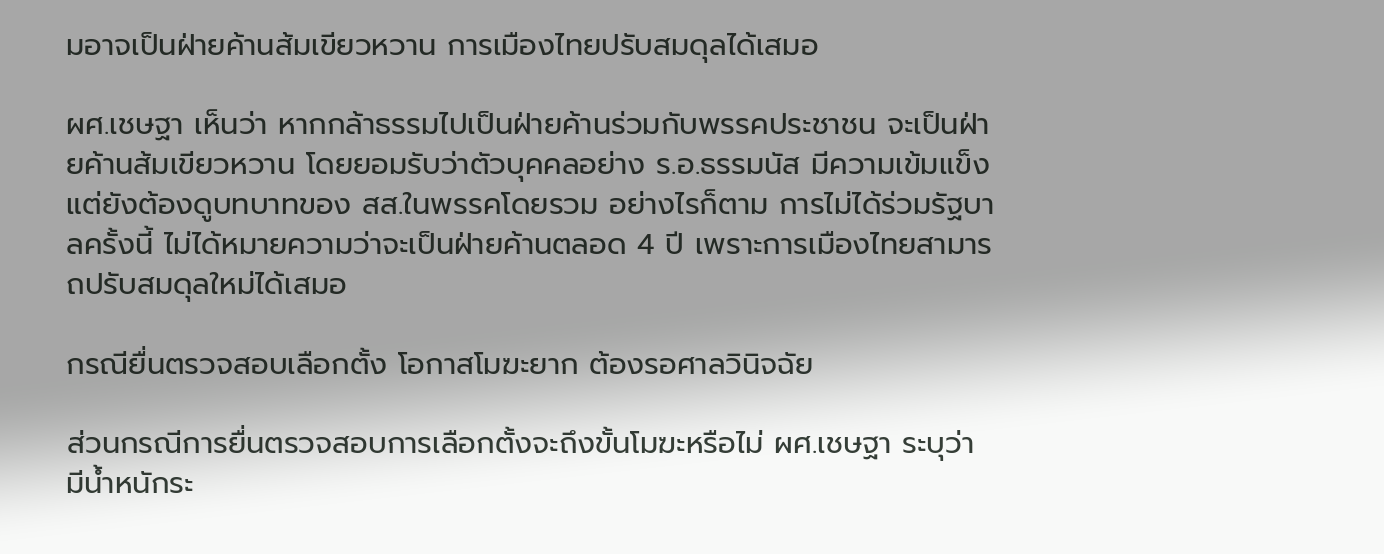มอาจเป็นฝ่ายค้านส้มเขียวหวาน การเมืองไทยปรับสมดุลได้เสมอ

ผศ.เชษฐา เห็นว่า หากกล้าธรรมไปเป็นฝ่ายค้านร่วมกับพรรคประชาชน จะเป็นฝ่ายค้านส้มเขียวหวาน โดยยอมรับว่าตัวบุคคลอย่าง ร.อ.ธรรมนัส มีความเข้มแข็ง แต่ยังต้องดูบทบาทของ สส.ในพรรคโดยรวม อย่างไรก็ตาม การไม่ได้ร่วมรัฐบาลครั้งนี้ ไม่ได้หมายความว่าจะเป็นฝ่ายค้านตลอด 4 ปี เพราะการเมืองไทยสามารถปรับสมดุลใหม่ได้เสมอ

กรณียื่นตรวจสอบเลือกตั้ง โอกาสโมฆะยาก ต้องรอศาลวินิจฉัย

ส่วนกรณีการยื่นตรวจสอบการเลือกตั้งจะถึงขั้นโมฆะหรือไม่ ผศ.เชษฐา ระบุว่า มีน้ำหนักระ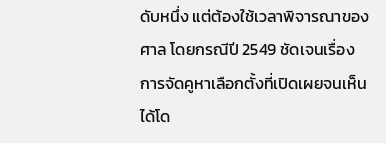ดับหนึ่ง แต่ต้องใช้เวลาพิจารณาของศาล โดยกรณีปี 2549 ชัดเจนเรื่องการจัดคูหาเลือกตั้งที่เปิดเผยจนเห็นได้โด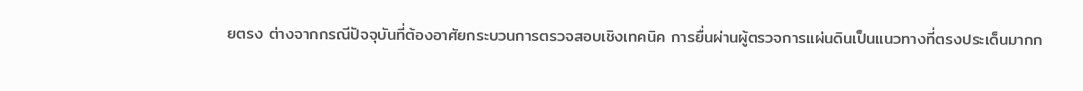ยตรง ต่างจากกรณีปัจจุบันที่ต้องอาศัยกระบวนการตรวจสอบเชิงเทคนิค การยื่นผ่านผู้ตรวจการแผ่นดินเป็นแนวทางที่ตรงประเด็นมากก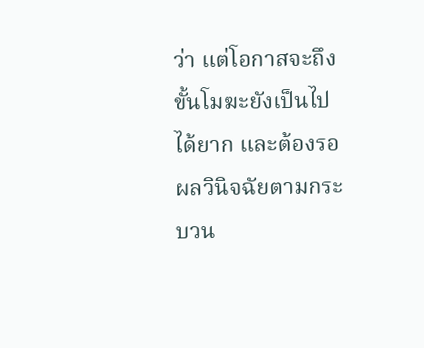ว่า แต่โอกาสจะถึงขั้นโมฆะยังเป็นไปได้ยาก และต้องรอผลวินิจฉัยตามกระบวน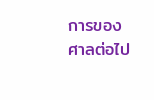การของศาลต่อไป